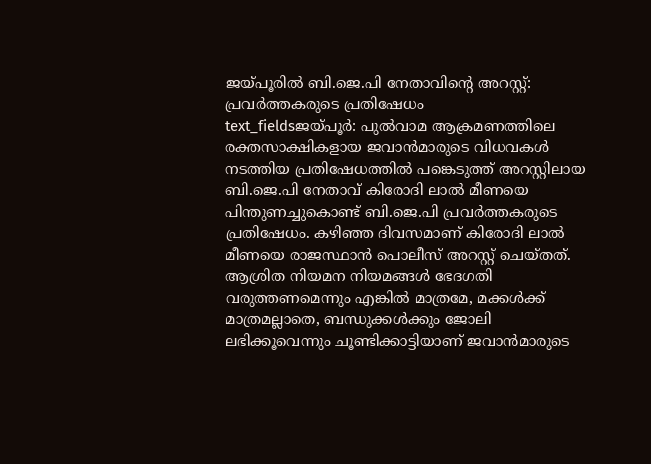ജയ്പൂരിൽ ബി.ജെ.പി നേതാവിന്റെ അറസ്റ്റ്: പ്രവർത്തകരുടെ പ്രതിഷേധം
text_fieldsജയ്പൂർ: പുൽവാമ ആക്രമണത്തിലെ രക്തസാക്ഷികളായ ജവാൻമാരുടെ വിധവകൾ നടത്തിയ പ്രതിഷേധത്തിൽ പങ്കെടുത്ത് അറസ്റ്റിലായ ബി.ജെ.പി നേതാവ് കിരോദി ലാൽ മീണയെ പിന്തുണച്ചുകൊണ്ട് ബി.ജെ.പി പ്രവർത്തകരുടെ പ്രതിഷേധം. കഴിഞ്ഞ ദിവസമാണ് കിരോദി ലാൽ മീണയെ രാജസ്ഥാൻ പൊലീസ് അറസ്റ്റ് ചെയ്തത്.
ആശ്രിത നിയമന നിയമങ്ങൾ ഭേദഗതി വരുത്തണമെന്നും എങ്കിൽ മാത്രമേ, മക്കൾക്ക് മാത്രമല്ലാതെ, ബന്ധുക്കൾക്കും ജോലി ലഭിക്കൂവെന്നും ചൂണ്ടിക്കാട്ടിയാണ് ജവാൻമാരുടെ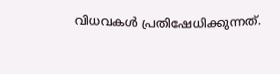വിധവകൾ പ്രതിഷേധിക്കുന്നത്.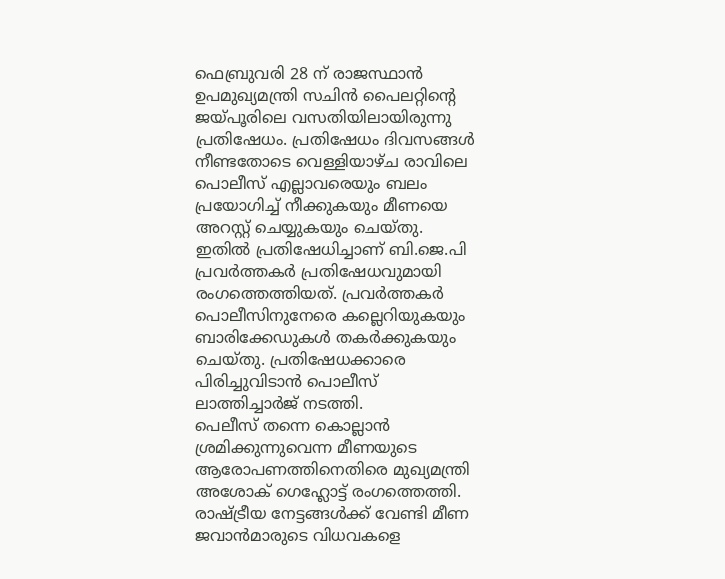ഫെബ്രുവരി 28 ന് രാജസ്ഥാൻ ഉപമുഖ്യമന്ത്രി സചിൻ പൈലറ്റിന്റെ ജയ്പൂരിലെ വസതിയിലായിരുന്നു പ്രതിഷേധം. പ്രതിഷേധം ദിവസങ്ങൾ നീണ്ടതോടെ വെള്ളിയാഴ്ച രാവിലെ പൊലീസ് എല്ലാവരെയും ബലം പ്രയോഗിച്ച് നീക്കുകയും മീണയെ അറസ്റ്റ് ചെയ്യുകയും ചെയ്തു.
ഇതിൽ പ്രതിഷേധിച്ചാണ് ബി.ജെ.പി പ്രവർത്തകർ പ്രതിഷേധവുമായി രംഗത്തെത്തിയത്. പ്രവർത്തകർ പൊലീസിനുനേരെ കല്ലെറിയുകയും ബാരിക്കേഡുകൾ തകർക്കുകയും ചെയ്തു. പ്രതിഷേധക്കാരെ പിരിച്ചുവിടാൻ പൊലീസ് ലാത്തിച്ചാർജ് നടത്തി.
പെലീസ് തന്നെ കൊല്ലാൻ ശ്രമിക്കുന്നുവെന്ന മീണയുടെ ആരോപണത്തിനെതിരെ മുഖ്യമന്ത്രി അശോക് ഗെഹ്ലോട്ട് രംഗത്തെത്തി. രാഷ്ട്രീയ നേട്ടങ്ങൾക്ക് വേണ്ടി മീണ ജവാൻമാരുടെ വിധവകളെ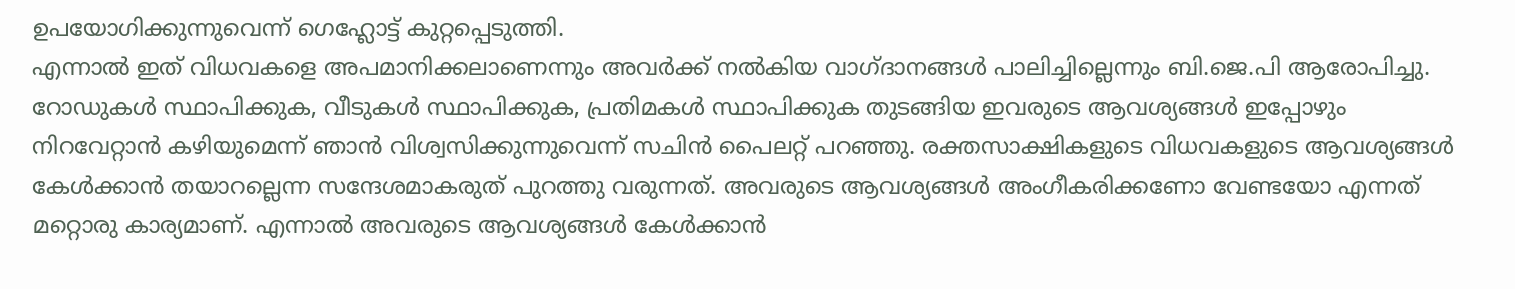ഉപയോഗിക്കുന്നുവെന്ന് ഗെഹ്ലോട്ട് കുറ്റപ്പെടുത്തി.
എന്നാൽ ഇത് വിധവകളെ അപമാനിക്കലാണെന്നും അവർക്ക് നൽകിയ വാഗ്ദാനങ്ങൾ പാലിച്ചില്ലെന്നും ബി.ജെ.പി ആരോപിച്ചു.
റോഡുകൾ സ്ഥാപിക്കുക, വീടുകൾ സ്ഥാപിക്കുക, പ്രതിമകൾ സ്ഥാപിക്കുക തുടങ്ങിയ ഇവരുടെ ആവശ്യങ്ങൾ ഇപ്പോഴും നിറവേറ്റാൻ കഴിയുമെന്ന് ഞാൻ വിശ്വസിക്കുന്നുവെന്ന് സചിൻ പൈലറ്റ് പറഞ്ഞു. രക്തസാക്ഷികളുടെ വിധവകളുടെ ആവശ്യങ്ങൾ കേൾക്കാൻ തയാറല്ലെന്ന സന്ദേശമാകരുത് പുറത്തു വരുന്നത്. അവരുടെ ആവശ്യങ്ങൾ അംഗീകരിക്കണോ വേണ്ടയോ എന്നത് മറ്റൊരു കാര്യമാണ്. എന്നാൽ അവരുടെ ആവശ്യങ്ങൾ കേൾക്കാൻ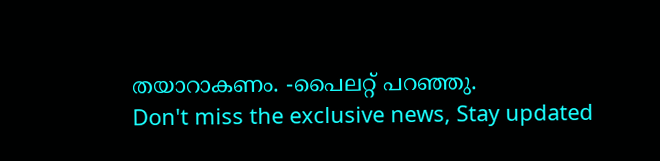തയാറാകണം. -പൈലറ്റ് പറഞ്ഞു.
Don't miss the exclusive news, Stay updated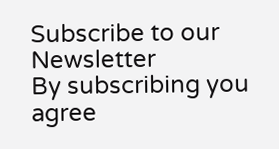Subscribe to our Newsletter
By subscribing you agree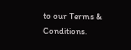to our Terms & Conditions.